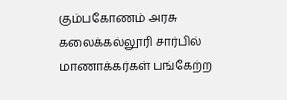கும்பகோணம் அரசு கலைக்கல்லூரி சார்பில் மாணாக்கர்கள் பங்கேற்ற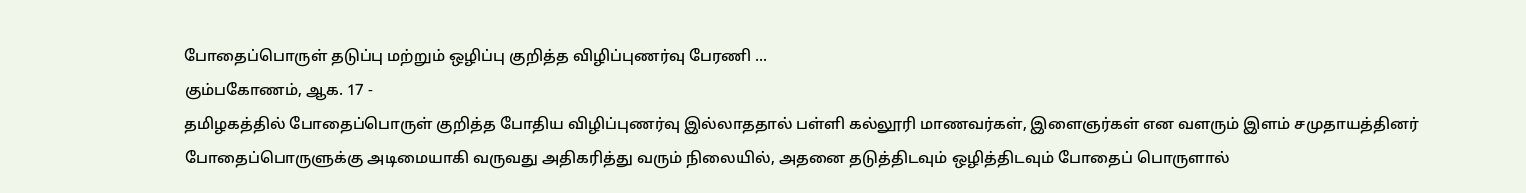போதைப்பொருள் தடுப்பு மற்றும் ஒழிப்பு குறித்த விழிப்புணர்வு பேரணி ...
கும்பகோணம், ஆக. 17 -
தமிழகத்தில் போதைப்பொருள் குறித்த போதிய விழிப்புணர்வு இல்லாததால் பள்ளி கல்லூரி மாணவர்கள், இளைஞர்கள் என வளரும் இளம் சமுதாயத்தினர் போதைப்பொருளுக்கு அடிமையாகி வருவது அதிகரித்து வரும் நிலையில், அதனை தடுத்திடவும் ஒழித்திடவும் போதைப் பொருளால்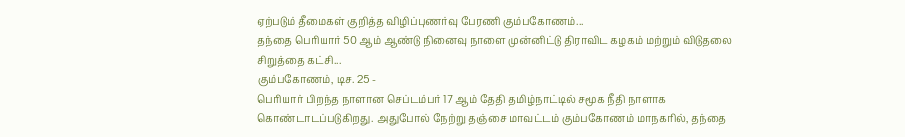ஏற்படும் தீமைகள் குறித்த விழிப்புணர்வு பேரணி கும்பகோணம்...
தந்தை பெரியார் 50 ஆம் ஆண்டு நினைவு நாளை முன்னிட்டு திராவிட கழகம் மற்றும் விடுதலை சிறுத்தை கட்சி...
கும்பகோணம், டிச. 25 -
பெரியார் பிறந்த நாளான செப்டம்பர் 17 ஆம் தேதி தமிழ்நாட்டில் சமூக நீதி நாளாக கொண்டாடப்படுகிறது. அதுபோல் நேற்று தஞ்சை மாவட்டம் கும்பகோணம் மாநகரில், தந்தை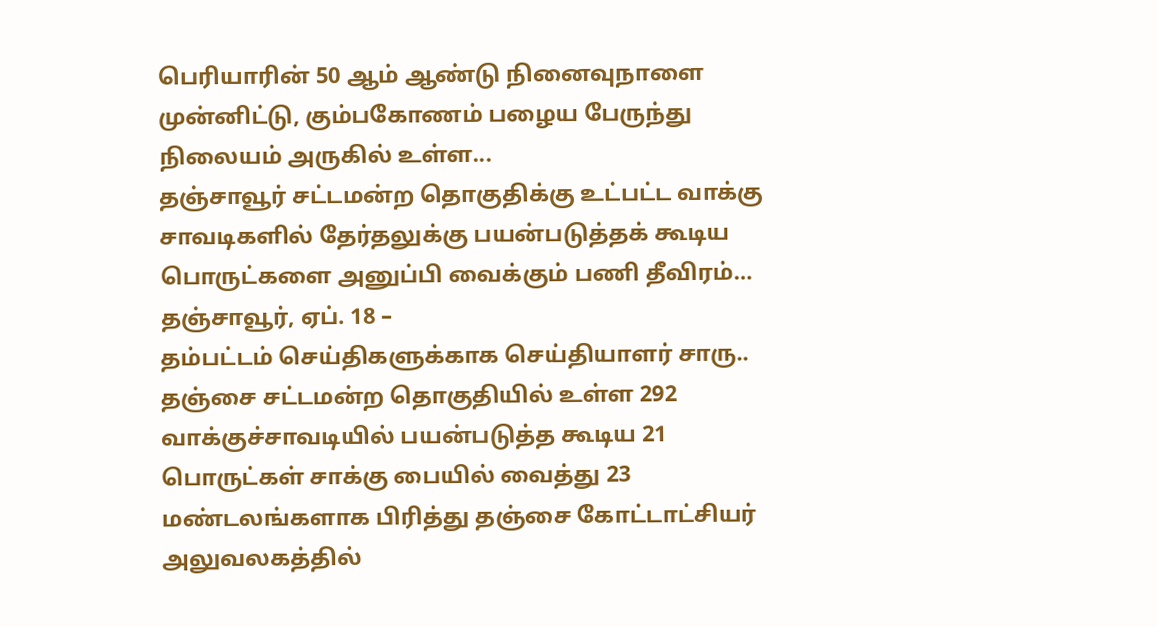பெரியாரின் 50 ஆம் ஆண்டு நினைவுநாளை முன்னிட்டு, கும்பகோணம் பழைய பேருந்து நிலையம் அருகில் உள்ள...
தஞ்சாவூர் சட்டமன்ற தொகுதிக்கு உட்பட்ட வாக்கு சாவடிகளில் தேர்தலுக்கு பயன்படுத்தக் கூடிய பொருட்களை அனுப்பி வைக்கும் பணி தீவிரம்…
தஞ்சாவூர், ஏப். 18 –
தம்பட்டம் செய்திகளுக்காக செய்தியாளர் சாரு..
தஞ்சை சட்டமன்ற தொகுதியில் உள்ள 292 வாக்குச்சாவடியில் பயன்படுத்த கூடிய 21 பொருட்கள் சாக்கு பையில் வைத்து 23 மண்டலங்களாக பிரித்து தஞ்சை கோட்டாட்சியர் அலுவலகத்தில்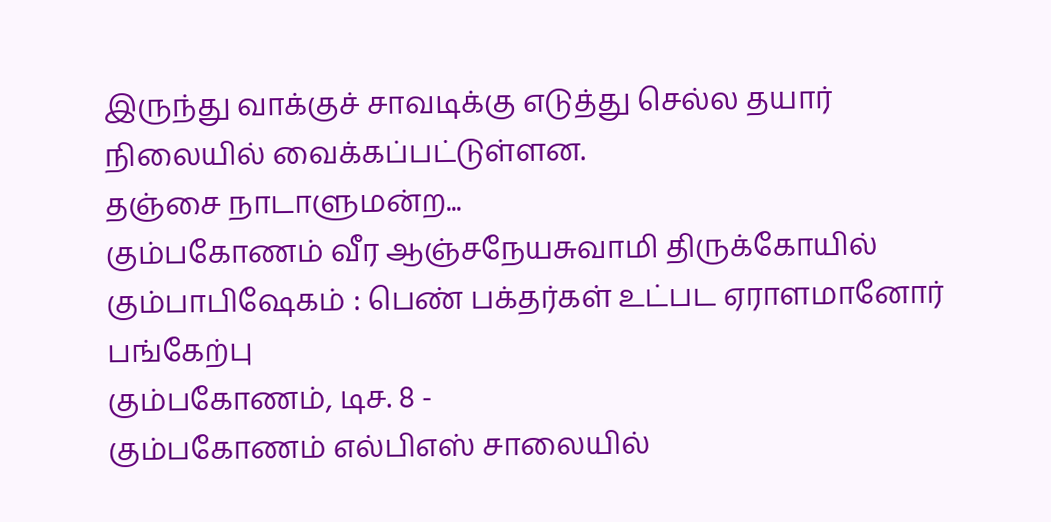இருந்து வாக்குச் சாவடிக்கு எடுத்து செல்ல தயார் நிலையில் வைக்கப்பட்டுள்ளன.
தஞ்சை நாடாளுமன்ற...
கும்பகோணம் வீர ஆஞ்சநேயசுவாமி திருக்கோயில் கும்பாபிஷேகம் : பெண் பக்தர்கள் உட்பட ஏராளமானோர் பங்கேற்பு
கும்பகோணம், டிச. 8 -
கும்பகோணம் எல்பிஎஸ் சாலையில்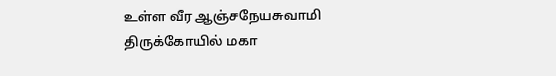உள்ள வீர ஆஞ்சநேயசுவாமி திருக்கோயில் மகா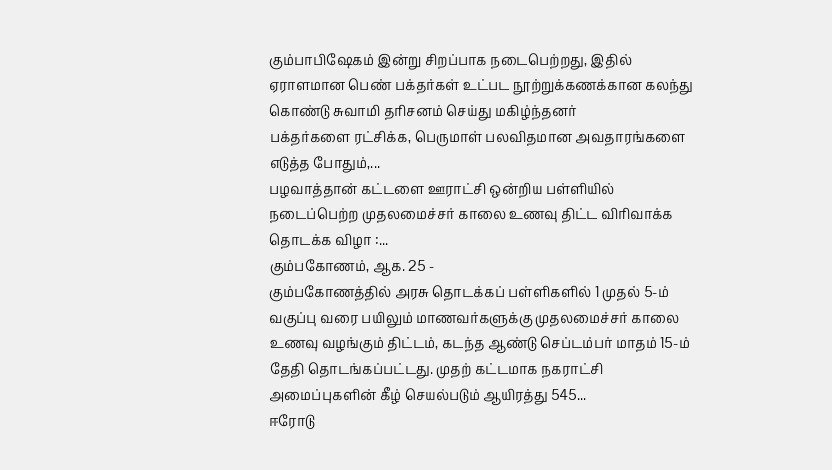கும்பாபிஷேகம் இன்று சிறப்பாக நடைபெற்றது, இதில் ஏராளமான பெண் பக்தர்கள் உட்பட நூற்றுக்கணக்கான கலந்து கொண்டு சுவாமி தரிசனம் செய்து மகிழ்ந்தனர்
பக்தர்களை ரட்சிக்க, பெருமாள் பலவிதமான அவதாரங்களை எடுத்த போதும்,...
பழவாத்தான் கட்டளை ஊராட்சி ஒன்றிய பள்ளியில் நடைப்பெற்ற முதலமைச்சர் காலை உணவு திட்ட விரிவாக்க தொடக்க விழா :...
கும்பகோணம், ஆக. 25 -
கும்பகோணத்தில் அரசு தொடக்கப் பள்ளிகளில் 1 முதல் 5-ம் வகுப்பு வரை பயிலும் மாணவர்களுக்கு முதலமைச்சர் காலை உணவு வழங்கும் திட்டம், கடந்த ஆண்டு செப்டம்பர் மாதம் 15-ம் தேதி தொடங்கப்பட்டது. முதற் கட்டமாக நகராட்சி அமைப்புகளின் கீழ் செயல்படும் ஆயிரத்து 545...
ஈரோடு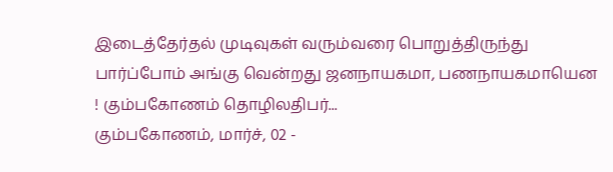இடைத்தேர்தல் முடிவுகள் வரும்வரை பொறுத்திருந்து பார்ப்போம் அங்கு வென்றது ஜனநாயகமா, பணநாயகமாயென ! கும்பகோணம் தொழிலதிபர்...
கும்பகோணம், மார்ச், 02 -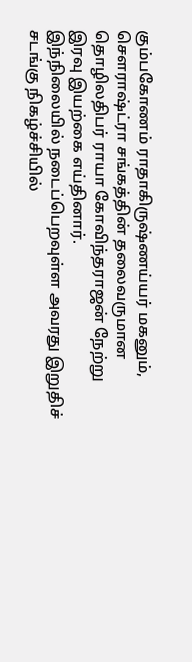கும்பகோணம் ராதாகிருஷ்ணய்யர் மகனும், சௌராஷ்ட்ரா சங்கத்தின் தலைவருமான தொழிலதிபர் ராயா கோவிந்தராஜன் நேற்று இரவு இயற்கை எய்தினார்.
இந்நிலையில் நடைப்பெறவுள்ள அவரது இறுதிச் சடங்கு நிகழ்ச்சியில்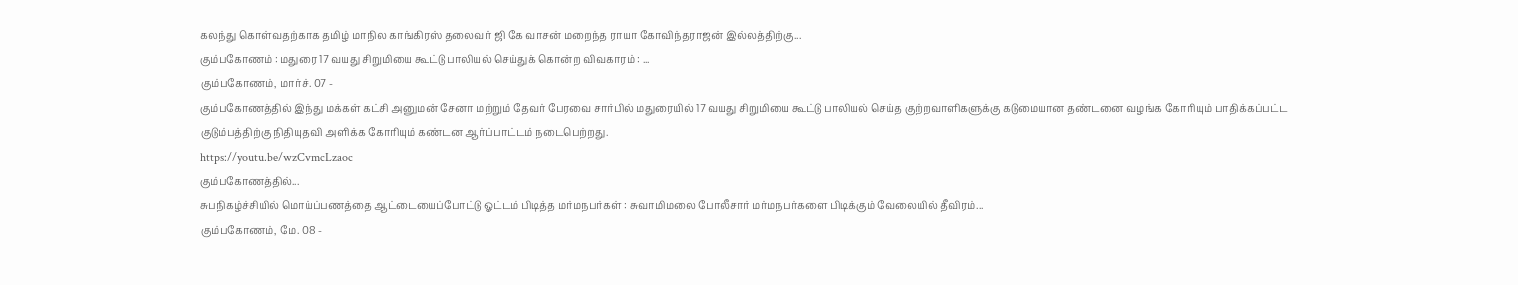கலந்து கொள்வதற்காக தமிழ் மாநில காங்கிரஸ் தலைவர் ஜி கே வாசன் மறைந்த ராயா கோவிந்தராஜன் இல்லத்திற்கு...
கும்பகோணம் : மதுரை 17 வயது சிறுமியை கூட்டு பாலியல் செய்துக் கொன்ற விவகாரம் : ...
கும்பகோணம், மார்ச். 07 -
கும்பகோணத்தில் இந்து மக்கள் கட்சி அனுமன் சேனா மற்றும் தேவர் பேரவை சார்பில் மதுரையில் 17 வயது சிறுமியை கூட்டு பாலியல் செய்த குற்றவாளிகளுக்கு கடுமையான தண்டனை வழங்க கோரியும் பாதிக்கப்பட்ட குடும்பத்திற்கு நிதியுதவி அளிக்க கோரியும் கண்டன ஆர்ப்பாட்டம் நடைபெற்றது.
https://youtu.be/wzCvmcLzaoc
கும்பகோணத்தில்...
சுபநிகழ்ச்சியில் மொய்ப்பணத்தை ஆட்டையைப்போட்டு ஓட்டம் பிடித்த மர்மநபர்கள் : சுவாமிமலை போலீசார் மர்மநபர்களை பிடிக்கும் வேலையில் தீவிரம்...
கும்பகோணம், மே. 08 -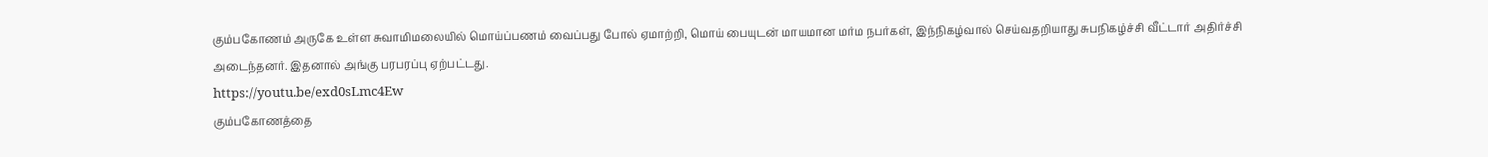கும்பகோணம் அருகே உள்ள சுவாமிமலையில் மொய்ப்பணம் வைப்பது போல் ஏமாற்றி, மொய் பையுடன் மாயமான மர்ம நபர்கள், இந்நிகழ்வால் செய்வதறியாது சுபநிகழ்ச்சி வீட்டார் அதிர்ச்சி அடைந்தனர். இதனால் அங்கு பரபரப்பு ஏற்பட்டது.
https://youtu.be/exd0sLmc4Ew
கும்பகோணத்தை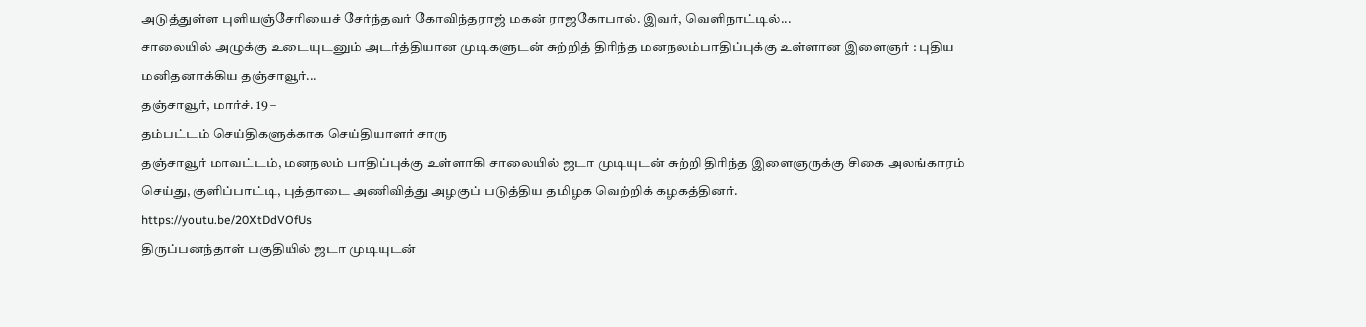அடுத்துள்ள புளியஞ்சேரியைச் சேர்ந்தவர் கோவிந்தராஜ் மகன் ராஜகோபால். இவர், வெளிநாட்டில்...
சாலையில் அழுக்கு உடையுடனும் அடர்த்தியான முடிகளுடன் சுற்றித் திரிந்த மனநலம்பாதிப்புக்கு உள்ளான இளைஞர் : புதிய மனிதனாக்கிய தஞ்சாவூர்...
தஞ்சாவூர், மார்ச். 19 –
தம்பட்டம் செய்திகளுக்காக செய்தியாளர் சாரு
தஞ்சாவூர் மாவட்டம், மனநலம் பாதிப்புக்கு உள்ளாகி சாலையில் ஜடா முடியுடன் சுற்றி திரிந்த இளைஞருக்கு சிகை அலங்காரம் செய்து, குளிப்பாட்டி, புத்தாடை அணிவித்து அழகுப் படுத்திய தமிழக வெற்றிக் கழகத்தினர்.
https://youtu.be/20XtDdVOfUs
திருப்பனந்தாள் பகுதியில் ஜடா முடியுடன்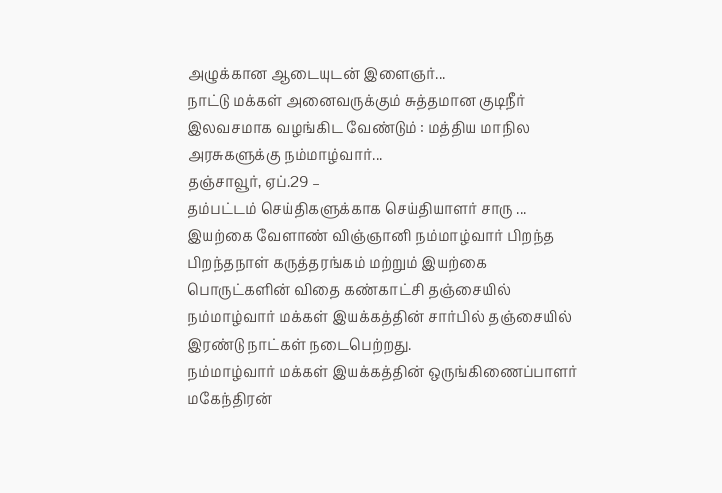அழுக்கான ஆடையுடன் இளைஞர்...
நாட்டு மக்கள் அனைவருக்கும் சுத்தமான குடிநீர் இலவசமாக வழங்கிட வேண்டும் : மத்திய மாநில அரசுகளுக்கு நம்மாழ்வார்...
தஞ்சாவூர், ஏப்.29 –
தம்பட்டம் செய்திகளுக்காக செய்தியாளர் சாரு ...
இயற்கை வேளாண் விஞ்ஞானி நம்மாழ்வார் பிறந்த பிறந்தநாள் கருத்தரங்கம் மற்றும் இயற்கை பொருட்களின் விதை கண்காட்சி தஞ்சையில் நம்மாழ்வார் மக்கள் இயக்கத்தின் சார்பில் தஞ்சையில் இரண்டு நாட்கள் நடைபெற்றது.
நம்மாழ்வார் மக்கள் இயக்கத்தின் ஒருங்கிணைப்பாளர் மகேந்திரன்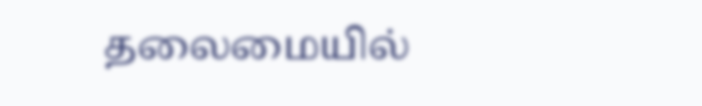தலைமையில்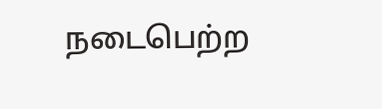நடைபெற்ற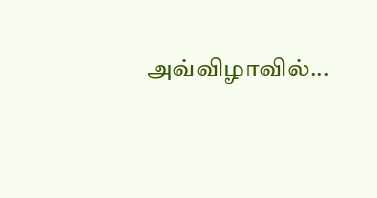அவ்விழாவில்...